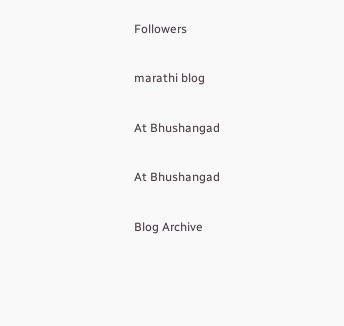Followers

marathi blog

At Bhushangad

At Bhushangad

Blog Archive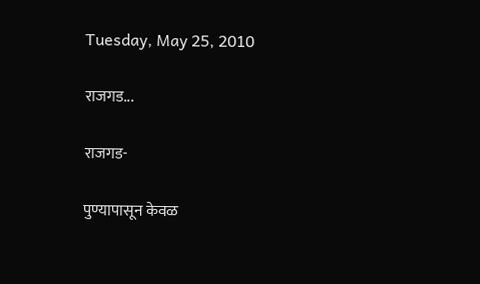Tuesday, May 25, 2010

राजगड...

राजगड-

पुण्यापासून केवळ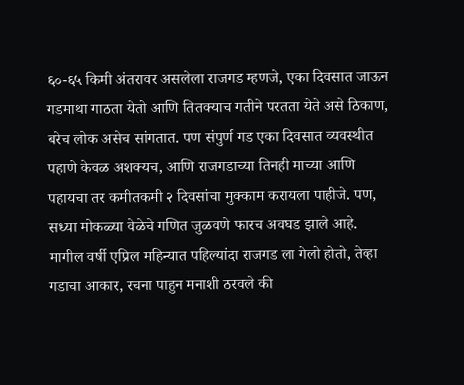६०-६५ किमी अंतरावर असलेला राजगड म्हणजे, एका दिवसात जाऊन गडमाथा गाठता येतो आणि तितक्याच गतीने परतता येते असे ठिकाण, बरेच लोक असेच सांगतात. पण संपुर्ण गड एका दिवसात व्यवस्थीत पहाणे केवळ अशक्यच, आणि राजगडाच्या तिनही माच्या आणि पहायचा तर कमीतकमी २ दिवसांचा मुक्काम करायला पाहीजे. पण, सध्या मोकळ्या वेळेचे गणित जुळवणे फारच अवघड झाले आहे. मागील वर्षी एप्रिल महिन्यात पहिल्यांदा राजगड ला गेलो होतो, तेव्हा गडाचा आकार, रचना पाहुन मनाशी ठरवले की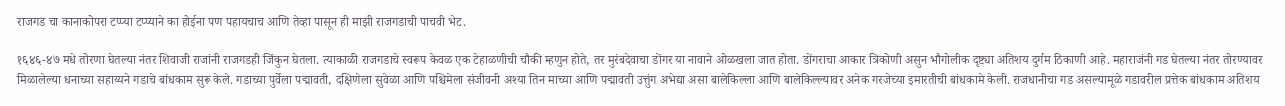राजगड चा कानाकोपरा टप्प्या टप्प्याने का होईना पण पहायचाच आणि तेव्हा पासून ही माझी राजगडाची पाचवी भेट.

१६४६-४७ मधे तोरणा घेतल्या नंतर शिवाजी राजांनी राजगडही जिंकुन घेतला. त्याकाळी राजगडाचे स्वरूप केवळ एक टेहाळणीची चौकी म्हणुन होते, तर मुरंबदेवाचा डोंगर या नावाने ओळखला जात होता. डोंगराचा आकार त्रिकोणी असुन भौगोलीक दृष्ट्या अतिशय दुर्गम ठिकाणी आहे. महाराजंनी गड घेतल्या नंतर तोरण्यावर मिळालेल्या धनाच्या सहाय्यने गडाचे बांधकाम सुरू केले. गडाच्या पुर्वेला पद्मावती, दक्षिणेला सुवेळा आणि पश्चिमेला संजीवनी अश्या तिन माच्या आणि पद्मावती उत्तुंग अभेद्या असा बालेकिल्ला आणि बालेकिल्ल्यावर अनेक गरजेच्या इमारतीची बांधकामे केली. राजधानीचा गड असल्यामूळे गडावरील प्रत्तेक बांधकाम अतिशय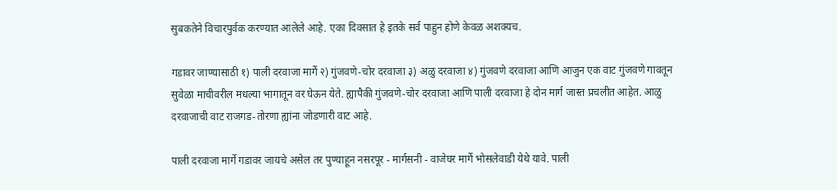सुबकतेने विचारपुर्वक करण्यात आलेले आहे. एका दिवसात हे इतके सर्व पाहुन होणे केवळ अशक्यच.

गडावर जाण्यासाठी १) पाली दरवाजा मार्गे २) गुंजवणे-चोर दरवाजा ३) अळु दरवाजा ४) गुंजवणे दरवाजा आणि आजुन एक वाट गुंजवणे गावतून सुवेळा माचीवरील मधल्या भागातून वर घेऊन येते. ह्यापैकी गुंजवणे-चोर दरवाजा आणि पाली दरवाजा हे दोन मार्ग जास्त प्रचलीत आहेत. आळु दरवाजाची वाट राजगड-तोरणा ह्यांना जोडणारी वाट आहे.

पाली दरवाजा मार्गे गडावर जायचे असेल तर पुण्याहून नसरपूर - मार्गसनी - वाजेघर मार्गे भोसलेवाडी येथे यावे. पाली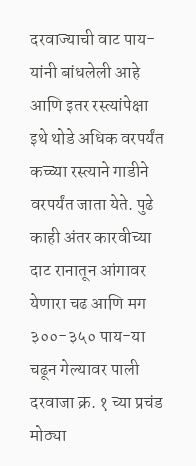दरवाज्याची वाट पाय-यांनी बांधलेली आहे आणि इतर रस्त्यांपेक्षा इथे थोडे अधिक वरपर्यंत कच्च्या रस्त्याने गाडीने वरपर्यंत जाता येते. पुढे काही अंतर कारवीच्या दाट रानातून आंगावर येणारा चढ आणि मग ३००-३५० पाय-या चढून गेल्यावर पाली दरवाजा क्र. १ च्या प्रचंड मोठ्या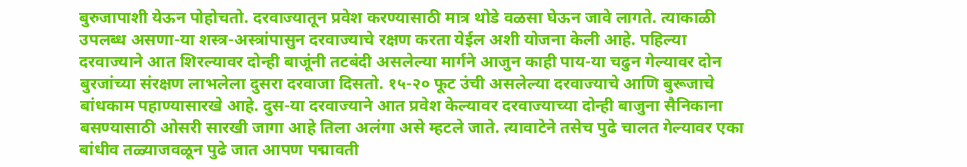बुरुजापाशी येऊन पोहोचतो. दरवाज्यातून प्रवेश करण्यासाठी मात्र थोडे वळसा घेऊन जावे लागते. त्याकाळी उपलब्ध असणा-या शस्त्र-अस्त्रांपासुन दरवाज्याचे रक्षण करता येईल अशी योजना केली आहे. पहिल्या दरवाज्याने आत शिरल्यावर दोन्ही बाजूंनी तटबंदी असलेल्या मार्गने आजुन काही पाय-या चढुन गेल्यावर दोन बुरजांच्या संरक्षण लाभलेला दुसरा दरवाजा दिसतो. १५-२० फूट उंची असलेल्या दरवाज्याचे आणि बुरूजाचे बांधकाम पहाण्यासारखे आहे. दुस-या दरवाज्याने आत प्रवेश केल्यावर दरवाज्याच्या दोन्ही बाजुना सैनिकाना बसण्यासाठी ओसरी सारखी जागा आहे तिला अलंगा असे म्हटले जाते. त्यावाटेने तसेच पुढे चालत गेल्यावर एका बांधीव तळ्याजवळून पुढे जात आपण पद्मावती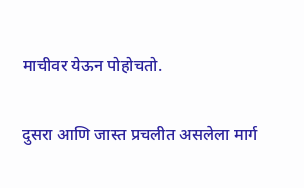माचीवर येऊन पोहोचतो.

दुसरा आणि जास्त प्रचलीत असलेला मार्ग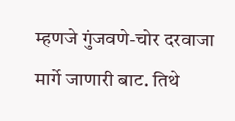म्हणजे गुंजवणे-चोर दरवाजा मार्गे जाणारी बाट. तिथे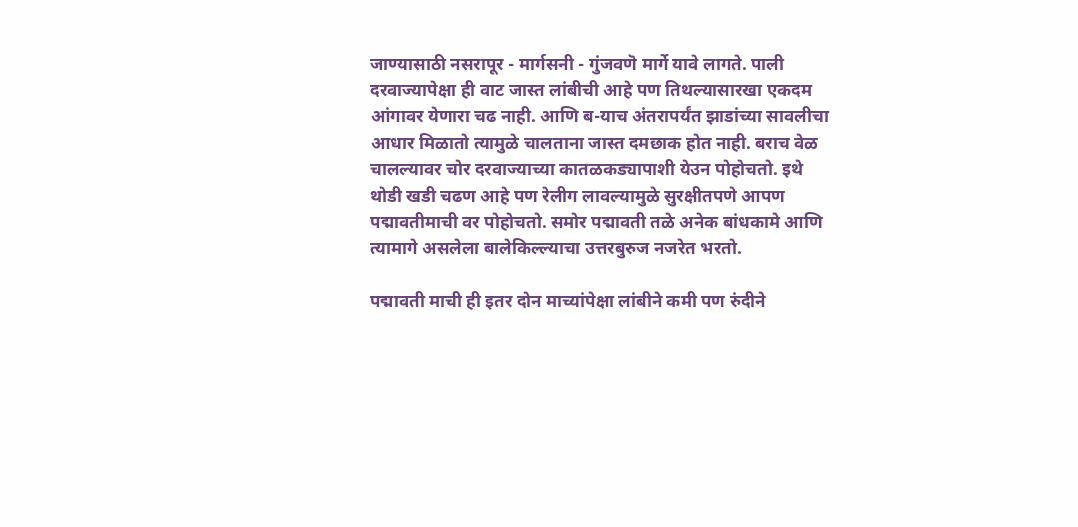जाण्यासाठी नसरापूर - मार्गसनी - गुंजवणॆ मार्गे यावे लागते. पाली दरवाज्यापेक्षा ही वाट जास्त लांबीची आहे पण तिथल्यासारखा एकदम आंगावर येणारा चढ नाही. आणि ब-याच अंतरापर्यंत झाडांच्या सावलीचा आधार मिळातो त्यामुळे चालताना जास्त दमछाक होत नाही. बराच वेळ चालल्यावर चोर दरवाज्याच्या कातळकड्यापाशी येउन पोहोचतो. इथे थोडी खडी चढण आहे पण रेलीग लावल्यामुळे सुरक्षीतपणे आपण पद्मावतीमाची वर पोहोचतो. समोर पद्मावती तळे अनेक बांधकामे आणि त्यामागे असलेला बालेकिल्ल्याचा उत्तरबुरुज नजरेत भरतो.

पद्मावती माची ही इतर दोन माच्यांपेक्षा लांबीने कमी पण रुंदीने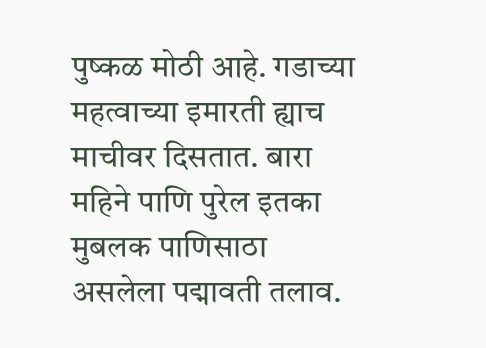पुष्कळ मोठी आहे. गडाच्या महत्वाच्या इमारती ह्याच माचीवर दिसतात. बारा महिने पाणि पुरेल इतका मुबलक पाणिसाठा असलेला पद्मावती तलाव.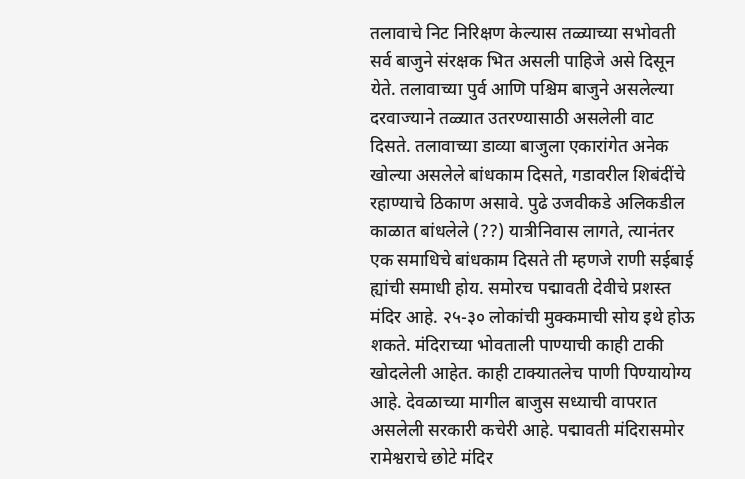तलावाचे निट निरिक्षण केल्यास तळ्याच्या सभोवती सर्व बाजुने संरक्षक भित असली पाहिजे असे दिसून येते. तलावाच्या पुर्व आणि पश्चिम बाजुने असलेल्या दरवाज्याने तळ्यात उतरण्यासाठी असलेली वाट दिसते. तलावाच्या डाव्या बाजुला एकारांगेत अनेक खोल्या असलेले बांधकाम दिसते, गडावरील शिबंदींचे रहाण्याचे ठिकाण असावे. पुढे उजवीकडे अलिकडील काळात बांधलेले (??) यात्रीनिवास लागते, त्यानंतर एक समाधिचे बांधकाम दिसते ती म्हणजे राणी सईबाई ह्यांची समाधी होय. समोरच पद्मावती देवीचे प्रशस्त मंदिर आहे. २५-३० लोकांची मुक्कमाची सोय इथे होऊ शकते. मंदिराच्या भोवताली पाण्याची काही टाकी खोदलेली आहेत. काही टाक्यातलेच पाणी पिण्यायोग्य आहे. देवळाच्या मागील बाजुस सध्याची वापरात असलेली सरकारी कचेरी आहे. पद्मावती मंदिरासमोर रामेश्वराचे छोटे मंदिर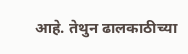आहे. तेथुन ढालकाठीच्या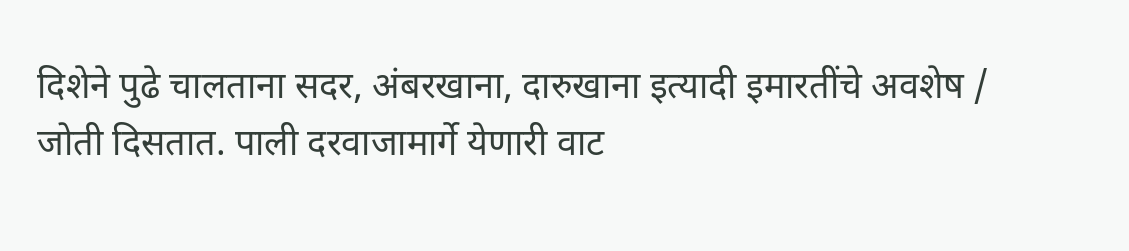दिशेने पुढे चालताना सदर, अंबरखाना, दारुखाना इत्यादी इमारतींचे अवशेष / जोती दिसतात. पाली दरवाजामार्गे येणारी वाट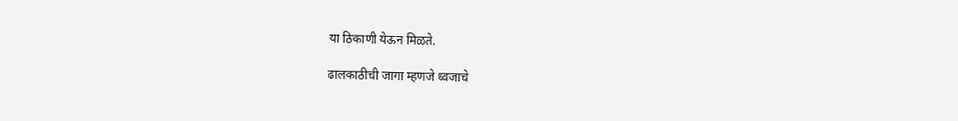या ठिकाणी येऊन मिळते.

ढालकाठीची जागा म्हणजे ध्वजाचे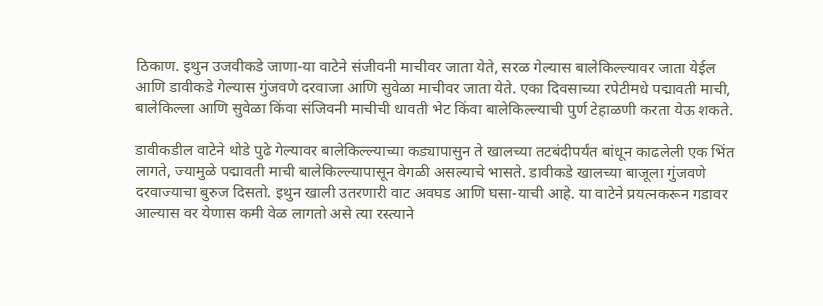ठिकाण. इथुन उजवीकडे जाणा-या वाटेने संजीवनी माचीवर जाता येते, सरळ गेल्यास बालेकिल्ल्यावर जाता येईल आणि डावीकडे गेल्यास गुंजवणे दरवाजा आणि सुवेळा माचीवर जाता येते. एका दिवसाच्या रपेटीमधे पद्मावती माची, बालेकिल्ला आणि सुवेळा किंवा संजिवनी माचीची धावती भेट किंवा बालेकिल्ल्याची पुर्ण टेहाळणी करता येऊ शकते.

डावीकडील वाटेने थोडे पुढे गेल्यावर बालेकिल्ल्याच्या कड्यापासुन ते खालच्या तटबंदीपर्यंत बांधून काढलेली एक भिंत लागते, ज्यामुळे पद्मावती माची बालेकिल्ल्यापासून वेगळी असल्याचे भासते. डावीकडे खालच्या बाजूला गुंजवणे दरवाज्याचा बुरुज दिसतो. इथुन खाली उतरणारी वाट अवघड आणि घसा-याची आहे. या वाटेने प्रयत्नकरून गडावर आल्यास वर येणास कमी वेळ लागतो असे त्या रस्त्याने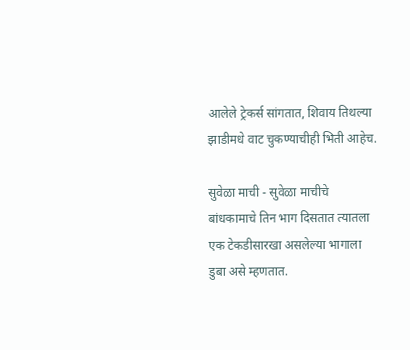आलेले ट्रेकर्स सांगतात, शिवाय तिथल्या झाडीमधे वाट चुकण्याचीही भिती आहेच.

सुवेळा माची - सुवेळा माचीचे बांधकामाचे तिन भाग दिसतात त्यातला एक टेकडीसारखा असलेल्या भागाला डुबा असे म्हणतात.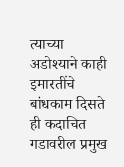त्याच्या अडोश्याने काही इमारतींचे बांधकाम दिसते ही कदाचित गडावरील प्रमुख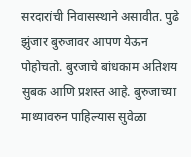सरदारांची निवासस्थाने असावीत. पुढे झुंजार बुरुजावर आपण येऊन पोहोचतो. बुरजाचे बांधकाम अतिशय सुबक आणि प्रशस्त आहे. बुरुजाच्या माथ्यावरुन पाहिल्यास सुवेळा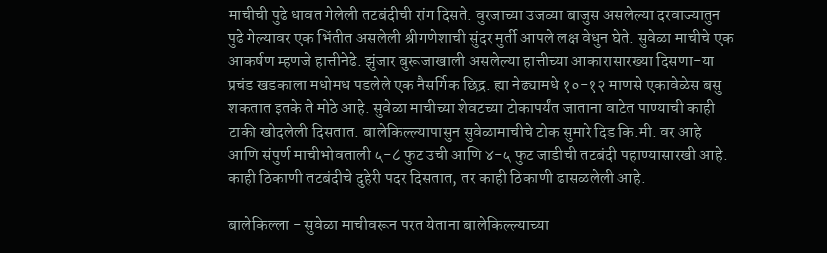माचीची पुढे धावत गेलेली तटबंदीची रांग दिसते. वुरजाच्या उजव्या बाजुस असलेल्या दरवाज्यातुन पुढे गेल्यावर एक भिंतीत असलेली श्रीगणेशाची सुंदर मुर्ती आपले लक्ष वेधुन घेते. सुवेळा माचीचे एक आकर्षण म्हणजे हात्तीनेढे. झुंजार बुरूजाखाली असलेल्या हात्तीच्या आकारासारख्या दिसणा-या प्रचंड खडकाला मधोमध पडलेले एक नैसर्गिक छिद्र. ह्या नेढ्यामधे १०-१२ माणसे एकावेळेस बसु शकतात इतके ते मोठे आहे. सुवेळा माचीच्या शेवटच्या टोकापर्यंत जाताना वाटेत पाण्याची काही टाकी खोदलेली दिसतात. बालेकिल्ल्यापासुन सुवेळामाचीचे टोक सुमारे दिड कि.मी. वर आहे आणि संपुर्ण माचीभोवताली ५-८ फुट उची आणि ४-५ फुट जाडीची तटबंदी पहाण्यासारखी आहे. काही ठिकाणी तटबंदीचे दुहेरी पदर दिसतात, तर काही ठिकाणी ढासळलेली आहे.

बालेकिल्ला - सुवेळा माचीवरून परत येताना बालेकिल्ल्याच्या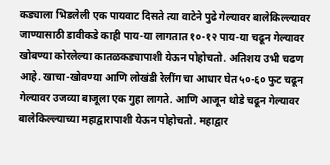कड्याला भिडलेली एक पायवाट दिसते त्या वाटेने पुढे गेल्यावर बालेकिल्ल्यावर जाण्यासाठी डावीकडे काही पाय-या लागतात १०-१२ पाय-या चढून गेल्यावर खोबण्या कोरलेल्या कातळकड्यापाशी येऊन पोहोचतो. अतिशय उभी चढण आहे. खाचा-खोवण्या आणि लोखंडी रेलींग चा आधार घेत ५०-६० फुट चढून गेल्यावर उजव्या बाजूला एक गुहा लागते. आणि आजून थोडे चढून गेल्यावर बालेकिल्ल्याच्या महाद्वारापाशी येऊन पोहोचतो. महाद्वार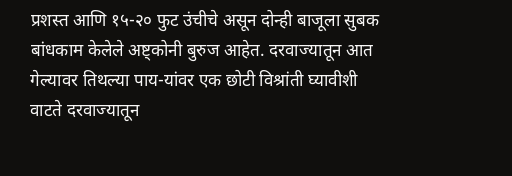प्रशस्त आणि १५-२० फुट उंचीचे असून दोन्ही बाजूला सुबक बांधकाम केलेले अष्ट्कोनी बुरुज आहेत. दरवाज्यातून आत गेल्यावर तिथल्या पाय-यांवर एक छोटी विश्रांती घ्यावीशी वाटते दरवाज्यातून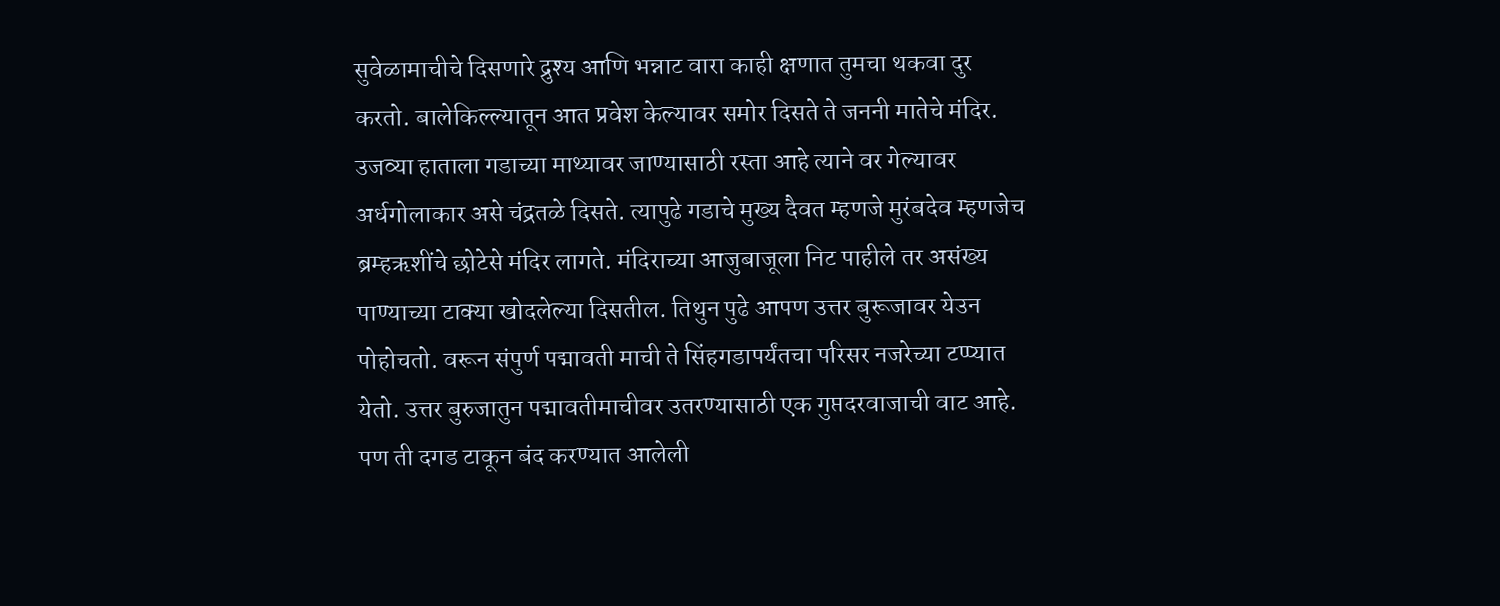सुवेळामाचीचे दिसणारे द्रुश्य आणि भन्नाट वारा काही क्षणात तुमचा थकवा दुर करतो. बालेकिल्ल्यातून आत प्रवेश केल्यावर समोर दिसते ते जननी मातेचे मंदिर. उजव्या हाताला गडाच्या माथ्यावर जाण्यासाठी रस्ता आहे त्याने वर गेल्यावर अर्धगोलाकार असे चंद्रतळे दिसते. त्यापुढे गडाचे मुख्य दैवत म्हणजे मुरंबदेव म्हणजेच ब्रम्हऋशींचे छोटेसे मंदिर लागते. मंदिराच्या आजुबाजूला निट पाहीले तर असंख्य पाण्याच्या टाक्या खोदलेल्या दिसतील. तिथुन पुढे आपण उत्तर बुरूजावर येउन पोहोचतो. वरून संपुर्ण पद्मावती माची ते सिंहगडापर्यंतचा परिसर नजरेच्या टप्प्यात येतो. उत्तर बुरुजातुन पद्मावतीमाचीवर उतरण्यासाठी एक गुप्तदरवाजाची वाट आहे. पण ती दगड टाकून बंद करण्यात आलेली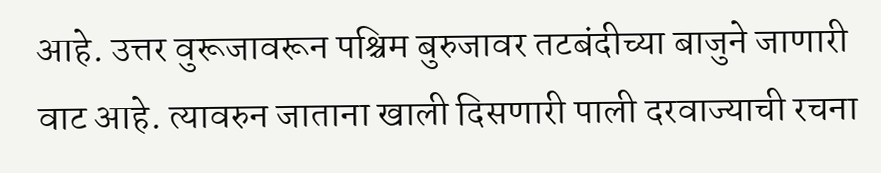आहे. उत्तर वुरूजावरून पश्चिम बुरुजावर तटबंदीच्या बाजुने जाणारी वाट आहे. त्यावरुन जाताना खाली दिसणारी पाली दरवाज्याची रचना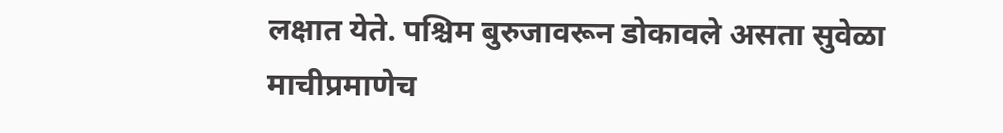लक्षात येते. पश्चिम बुरुजावरून डोकावले असता सुवेळा माचीप्रमाणेच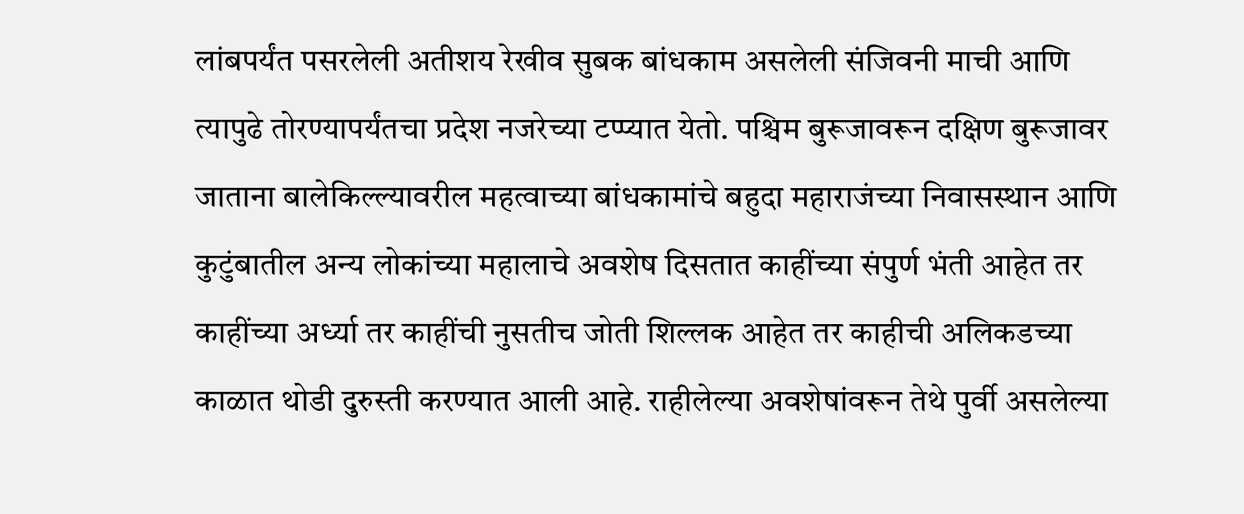लांबपर्यंत पसरलेली अतीशय रेखीव सुबक बांधकाम असलेली संजिवनी माची आणि त्यापुढे तोरण्यापर्यंतचा प्रदेश नजरेच्या टप्प्यात येतो. पश्चिम बुरूजावरून दक्षिण बुरूजावर जाताना बालेकिल्ल्यावरील महत्वाच्या बांधकामांचे बहुदा महाराजंच्या निवासस्थान आणि कुटुंबातील अन्य लोकांच्या महालाचे अवशेष दिसतात काहींच्या संपुर्ण भंती आहेत तर काहींच्या अर्ध्या तर काहींची नुसतीच जोती शिल्लक आहेत तर काहीची अलिकडच्या काळात थोडी दुरुस्ती करण्यात आली आहे. राहीलेल्या अवशेषांवरून तेथे पुर्वी असलेल्या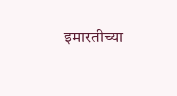इमारतीच्या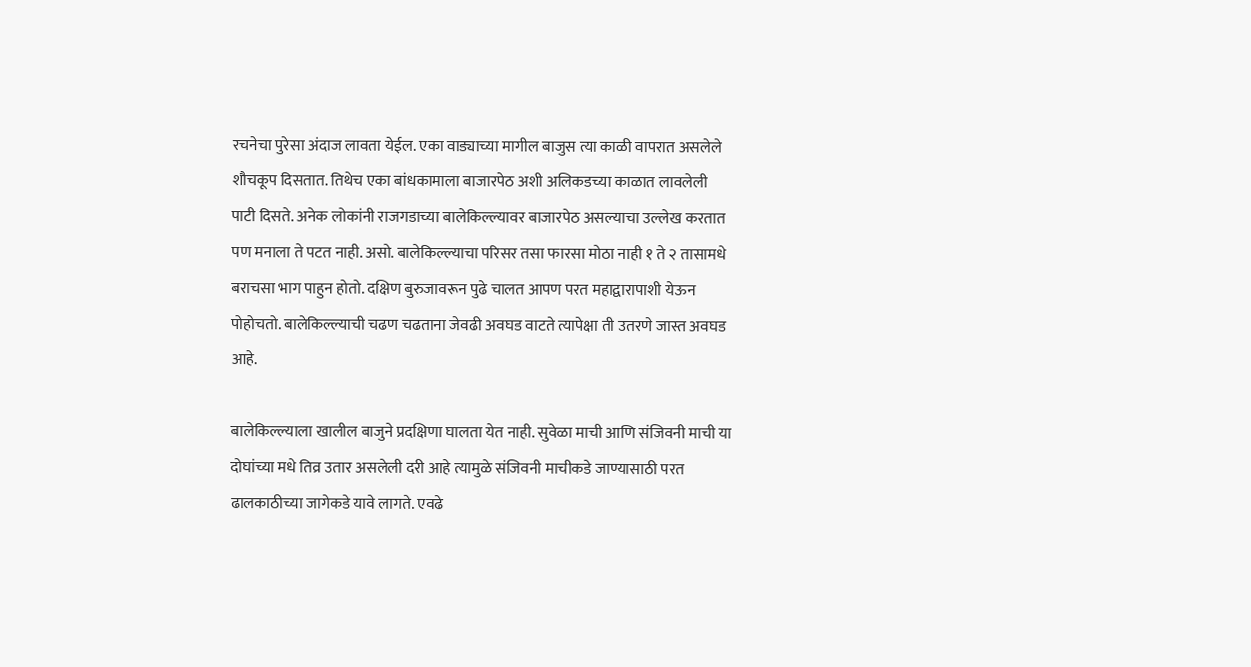रचनेचा पुरेसा अंदाज लावता येईल. एका वाड्याच्या मागील बाजुस त्या काळी वापरात असलेले शौचकूप दिसतात. तिथेच एका बांधकामाला बाजारपेठ अशी अलिकडच्या काळात लावलेली पाटी दिसते. अनेक लोकांनी राजगडाच्या बालेकिल्ल्यावर बाजारपेठ असल्याचा उल्लेख करतात पण मनाला ते पटत नाही. असो. बालेकिल्ल्याचा परिसर तसा फारसा मोठा नाही १ ते २ तासामधे बराचसा भाग पाहुन होतो. दक्षिण बुरुजावरून पुढे चालत आपण परत महाद्वारापाशी येऊन पोहोचतो. बालेकिल्ल्याची चढण चढताना जेवढी अवघड वाटते त्यापेक्षा ती उतरणे जास्त अवघड आहे.

बालेकिल्ल्याला खालील बाजुने प्रदक्षिणा घालता येत नाही. सुवेळा माची आणि संजिवनी माची या दोघांच्या मधे तिव्र उतार असलेली दरी आहे त्यामुळे संजिवनी माचीकडे जाण्यासाठी परत ढालकाठीच्या जागेकडे यावे लागते. एवढे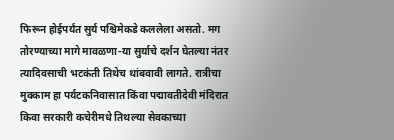फिरून होईपर्यंत सुर्य पश्चिमेकडे कललेला असतो. मग तोरण्याच्या मागे मावळणा-या सुर्याचे दर्शन घेतल्या नंतर त्यादिवसाची भटकंती तिथेच थांबवावी लागते. रात्रीचा मुक्काम हा पर्यटकनिवासात किंवा पद्मावतीदेवी मंदिरात किवा सरकारी कचेरीमधे तिथल्या सेवकाच्या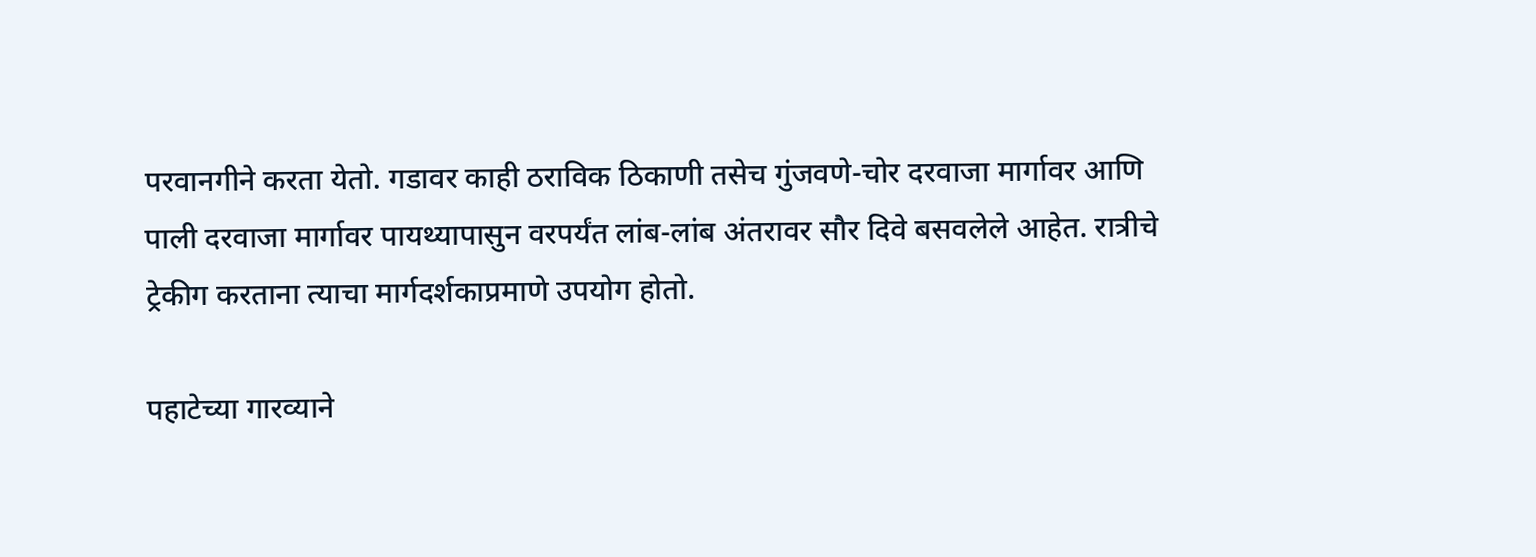परवानगीने करता येतो. गडावर काही ठराविक ठिकाणी तसेच गुंजवणे-चोर दरवाजा मार्गावर आणि पाली दरवाजा मार्गावर पायथ्यापासुन वरपर्यंत लांब-लांब अंतरावर सौर दिवे बसवलेले आहेत. रात्रीचे ट्रेकीग करताना त्याचा मार्गदर्शकाप्रमाणे उपयोग होतो.

पहाटेच्या गारव्याने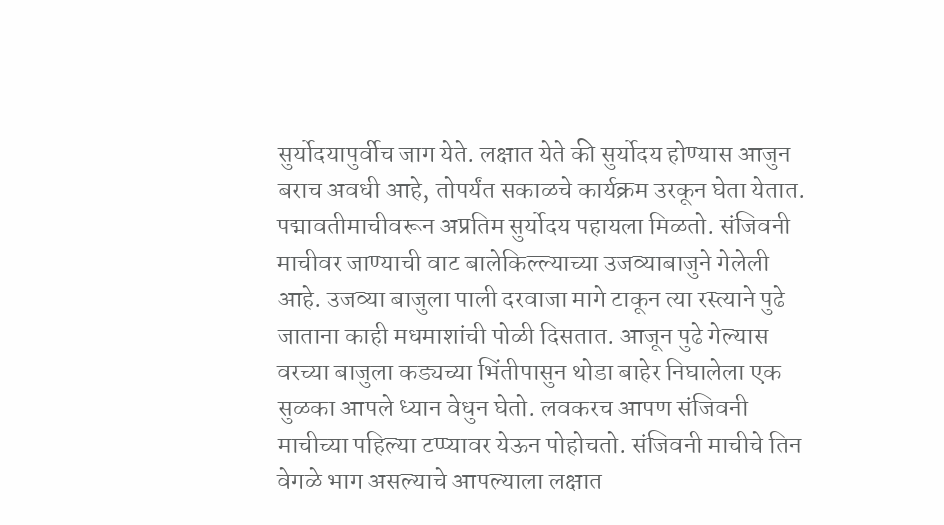सुर्योदयापुर्वीच जाग येते. लक्षात येते की सुर्योदय होण्यास आजुन बराच अवधी आहे, तोपर्यंत सकाळचे कार्यक्रम उरकून घेता येतात. पद्मावतीमाचीवरून अप्रतिम सुर्योदय पहायला मिळतो. संजिवनी माचीवर जाण्याची वाट बालेकिल्ल्याच्या उजव्याबाजुने गेलेली आहे. उजव्या बाजुला पाली दरवाजा मागे टाकून त्या रस्त्याने पुढे जाताना काही मधमाशांची पोळी दिसतात. आजून पुढे गेल्यास वरच्या बाजुला कड्यच्या भिंतीपासुन थोडा बाहेर निघालेला एक सुळका आपले ध्यान वेधुन घेतो. लवकरच आपण संजिवनी माचीच्या पहिल्या टप्प्यावर येऊन पोहोचतो. संजिवनी माचीचे तिन वेगळे भाग असल्याचे आपल्याला लक्षात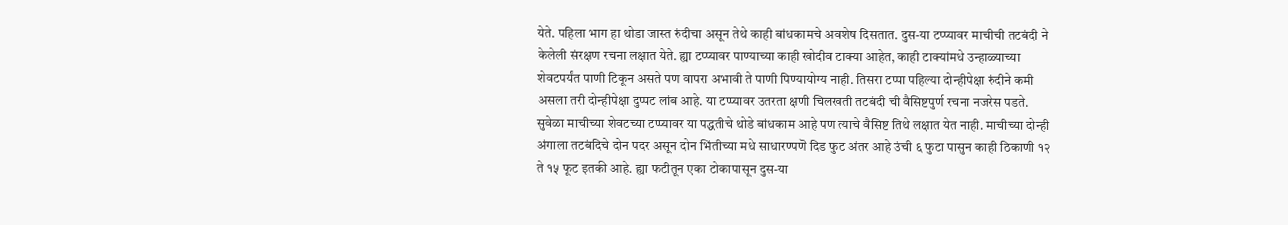येते. पहिला भाग हा थोडा जास्त रुंदीचा असून तेथे काही बांधकामचे अवशेष दिसतात. दुस-या टप्प्यावर माचीची तटबंदी ने केलेली संरक्षण रचना लक्षात येते. ह्या टप्प्यावर पाण्याच्या काही खोदीव टाक्या आहेत, काही टाक्यांमधे उन्हाळ्याच्या शेवटपर्यंत पाणी टिकून असते पण वापरा अभावी ते पाणी पिण्यायोग्य नाही. तिसरा टप्पा पहिल्या दोन्हीपेक्षा रुंदीने कमी असला तरी दोन्हीपेक्षा दुप्पट लांब आहे. या टप्प्यावर उतरता क्षणी चिलखती तटबंदी ची वैसिष्टपुर्ण रचना नजरेस पडते. सुवेळा माचीच्या शेवटच्या टप्प्यावर या पद्धतीचे थोडे बांधकाम आहे पण त्याचे वैसिष्ट तिथे लक्षात येत नाही. माचीच्या दोन्ही अंगाला तटबंदिचे दोन पदर असून दोन भिंतीच्या मधे साधारण्पणॆ दिड फुट अंतर आहे उंची ६ फुटा पासुन काही ठिकाणी १२ ते १५ फूट इतकी आहे. ह्या फटीतून एका टोकापासून दुस-या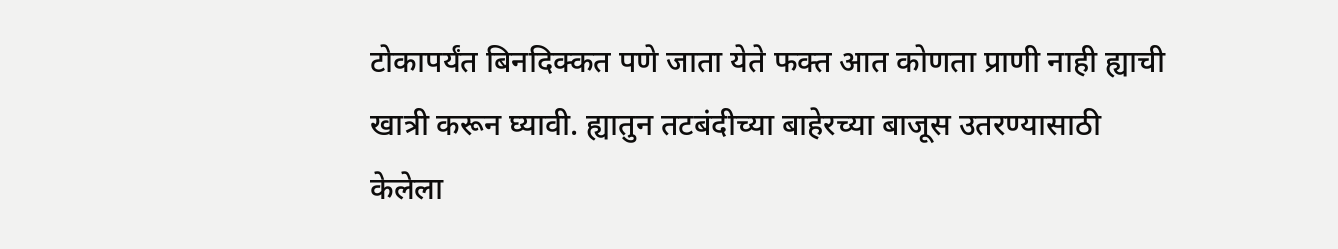टोकापर्यंत बिनदिक्कत पणे जाता येते फक्त आत कोणता प्राणी नाही ह्याची खात्री करून घ्यावी. ह्यातुन तटबंदीच्या बाहेरच्या बाजूस उतरण्यासाठी केलेला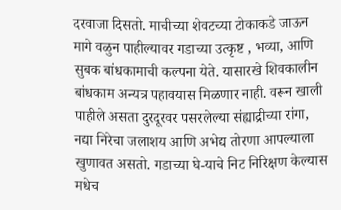दरवाजा दिसतो. माचीच्या शेवटच्या टोकाकडे जाऊन मागे वळुन पाहील्यावर गडाच्या उत्कृष्ट , भव्या, आणि सुबक बांधकामाची कल्पना येते. यासारखे शिवकालीन बांधकाम अन्यत्र पहावयास मिळणार नाही. वरून खाली पाहीले असता दुरदूरवर पसरलेल्या संह्याद्रीच्या रांगा, नद्या निरेचा जलाशय आणि अभेद्य तोरणा आपल्याला खुणावत असतो. गडाच्या घे-याचे निट निरिक्षण केल्यास मधेच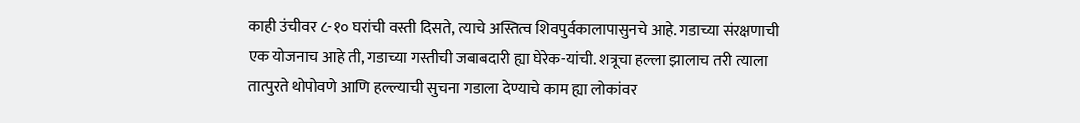काही उंचीवर ८-१० घरांची वस्ती दिसते, त्याचे अस्तित्व शिवपुर्वकालापासुनचे आहे. गडाच्या संरक्षणाची एक योजनाच आहे ती, गडाच्या गस्तीची जबाबदारी ह्या घेरेक-यांची. शत्रूचा हल्ला झालाच तरी त्याला तात्पुरते थोपोवणे आणि हल्ल्याची सुचना गडाला देण्याचे काम ह्या लोकांवर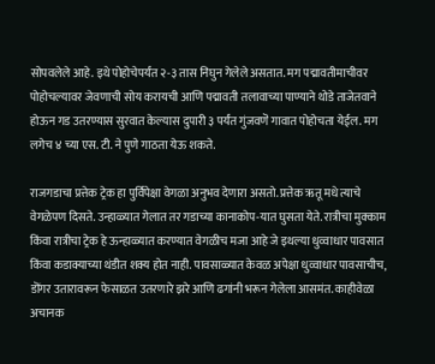सोपवलेले आहे. इथे पोहोचेपर्यंत २-३ तास निघुन गेलेले असतात. मग पद्मावतीमाचीवर पोहोचल्यावर जेवणाची सोय करायची आणि पद्मावती तलावाच्या पाण्याने थोडे ताजेतवाने होऊन गड उतरण्यास सुरवात केल्यास दुपारी ३ पर्यंत गुंजवणॆ गावात पोहोचता येईल. मग लगेच ४ च्या एस. टी. ने पुणे गाठता येऊ शकते.

राजगडाचा प्रत्तेक ट्रेक हा पुर्विपेक्षा वेगळा अनुभव देणारा असतो. प्रत्तेक ऋतू मधे त्याचे वेगळेपण दिसते. उन्हाळ्यात गेलात तर गडाच्या कानाकोप-यात घुसता येते. रात्रीचा मुक्काम किंवा रात्रीचा ट्रेक हे ऊन्हाळ्यात करण्यात वेगळीच मजा आहे जे इथल्या धुव्वाधार पावसात किंवा कडाक्याच्या थंडीत शक्य होत नाही. पावसाळ्यात केवळ अपेक्षा धुव्वाधार पावसाचीच, डॊंगर उतारावरून फेसाळत उतरणारे झरे आणि ढगांनी भरून गेलेला आसमंत. काहीवेळा अचानक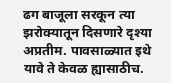ढग बाजूला सरकून त्या झरोक्यातून दिसणारे दृश्या अप्रतीम. पावसाळ्यात इथे यावे ते केवळ ह्यासाठीच.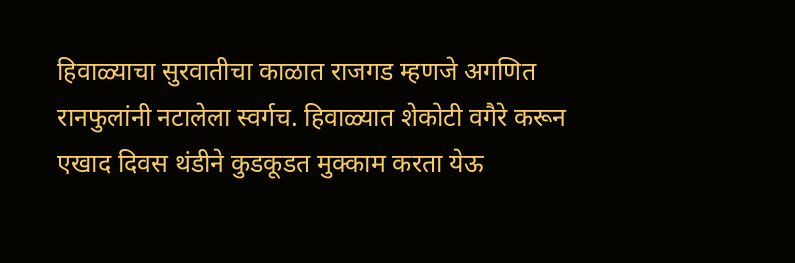हिवाळ्याचा सुरवातीचा काळात राजगड म्हणजे अगणित रानफुलांनी नटालेला स्वर्गच. हिवाळ्यात शेकोटी वगैरे करून एखाद दिवस थंडीने कुडकूडत मुक्काम करता येऊ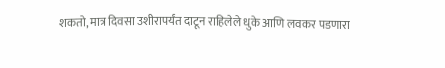शकतो, मात्र दिवसा उशीरापर्यंत दाटून राहिलेले धुके आणि लवकर पडणारा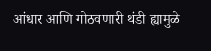आंधार आणि गोठवणारी थंडी ह्यामुळे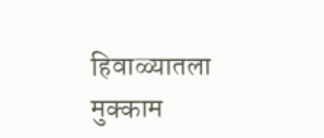हिवाळ्यातला मुक्काम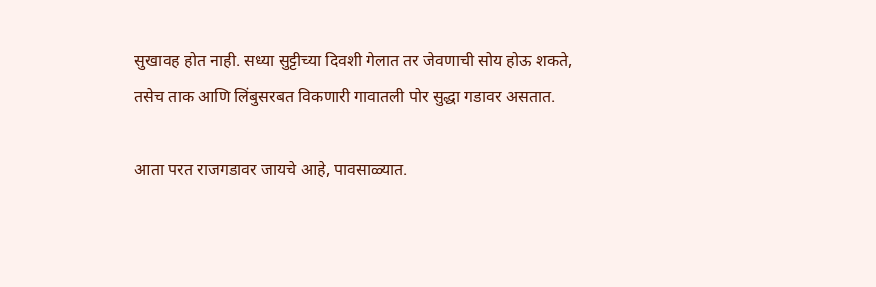सुखावह होत नाही. सध्या सुट्टीच्या दिवशी गेलात तर जेवणाची सोय होऊ शकते, तसेच ताक आणि लिंबुसरबत विकणारी गावातली पोर सुद्धा गडावर असतात.

आता परत राजगडावर जायचे आहे, पावसाळ्यात.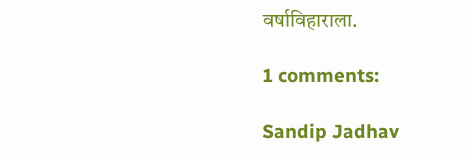वर्षाविहाराला.

1 comments:

Sandip Jadhav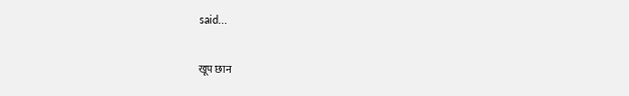said...

खूप छान